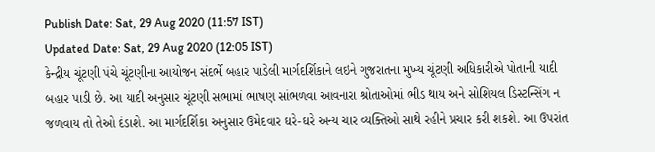Publish Date: Sat, 29 Aug 2020 (11:57 IST)
Updated Date: Sat, 29 Aug 2020 (12:05 IST)
કેન્દ્રીય ચૂંટણી પંચે ચૂંટણીના આયોજન સંદર્ભે બહાર પાડેલી માર્ગદર્શિકાને લઇને ગુજરાતના મુખ્ય ચૂંટણી અધિકારીએ પોતાની યાદી બહાર પાડી છે. આ યાદી અનુસાર ચૂંટણી સભામાં ભાષણ સાંભળવા આવનારા શ્રોતાઓમાં ભીડ થાય અને સોશિયલ ડિસ્ટન્સિંગ ન જળવાય તો તેઓ દંડાશે. આ માર્ગદર્શિકા અનુસાર ઉમેદવાર ઘરે-ઘરે અન્ય ચાર વ્યક્તિઓ સાથે રહીને પ્રચાર કરી શકશે. આ ઉપરાંત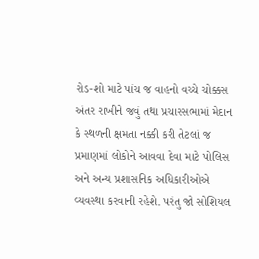રોડ-શો માટે પાંચ જ વાહનો વચ્ચે ચોક્કસ અંતર રાખીને જવું તથા પ્રચારસભામાં મેદાન કે સ્થળની ક્ષમતા નક્કી કરી તેટલાં જ પ્રમાણમાં લોકોને આવવા દેવા માટે પોલિસ અને અન્ય પ્રશાસનિક અધિકારીઓએ વ્યવસ્થા કરવાની રહેશે. પરંતુ જો સોશિયલ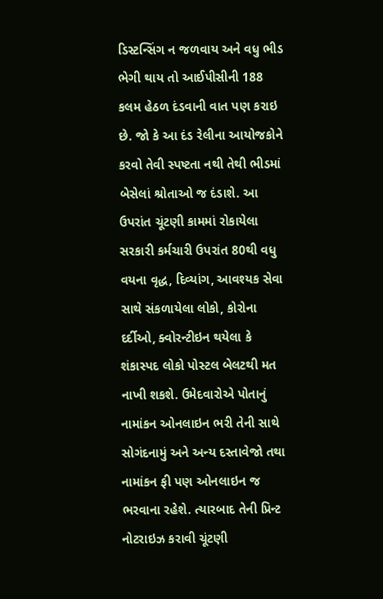ડિસ્ટન્સિંગ ન જળવાય અને વધુ ભીડ ભેગી થાય તો આઈપીસીની 188 કલમ હેઠળ દંડવાની વાત પણ કરાઇ છે. જો કે આ દંડ રેલીના આયોજકોને કરવો તેવી સ્પષ્ટતા નથી તેથી ભીડમાં બેસેલાં શ્રોતાઓ જ દંડાશે. આ ઉપરાંત ચૂંટણી કામમાં રોકાયેલા સરકારી કર્મચારી ઉપરાંત 80થી વધુ વયના વૃદ્ધ, દિવ્યાંગ, આવશ્યક સેવા સાથે સંકળાયેલા લોકો, કોરોના દર્દીઓ, ક્વોરન્ટીઇન થયેલા કે શંકાસ્પદ લોકો પોસ્ટલ બેલટથી મત નાખી શકશે. ઉમેદવારોએ પોતાનું નામાંકન ઓનલાઇન ભરી તેની સાથે સોગંદનામું અને અન્ય દસ્તાવેજો તથા નામાંકન ફી પણ ઓનલાઇન જ ભરવાના રહેશે. ત્યારબાદ તેની પ્રિન્ટ નોટરાઇઝ કરાવી ચૂંટણી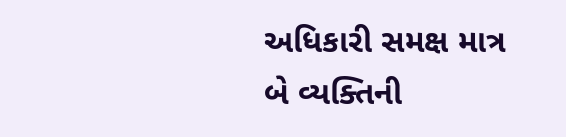અધિકારી સમક્ષ માત્ર બે વ્યક્તિની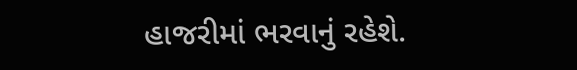હાજરીમાં ભરવાનું રહેશે.